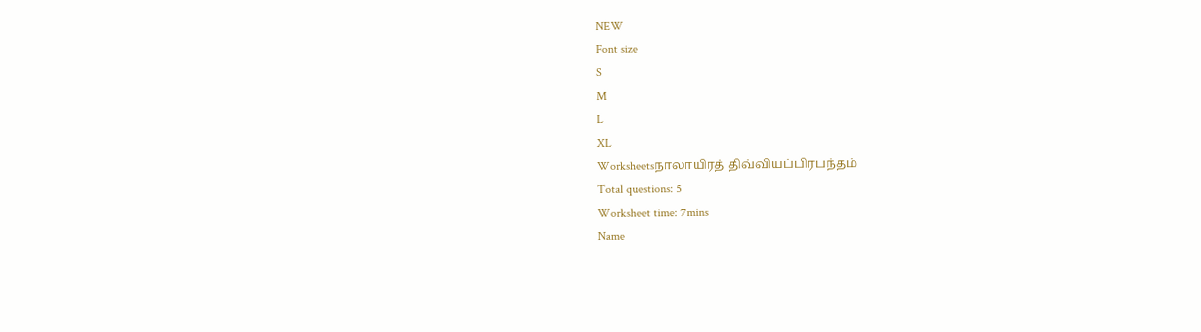NEW
Font size
S
M
L
XL
Worksheetsநாலாயிரத் திவ்வியப்பிரபந்தம்
Total questions: 5
Worksheet time: 7mins
Name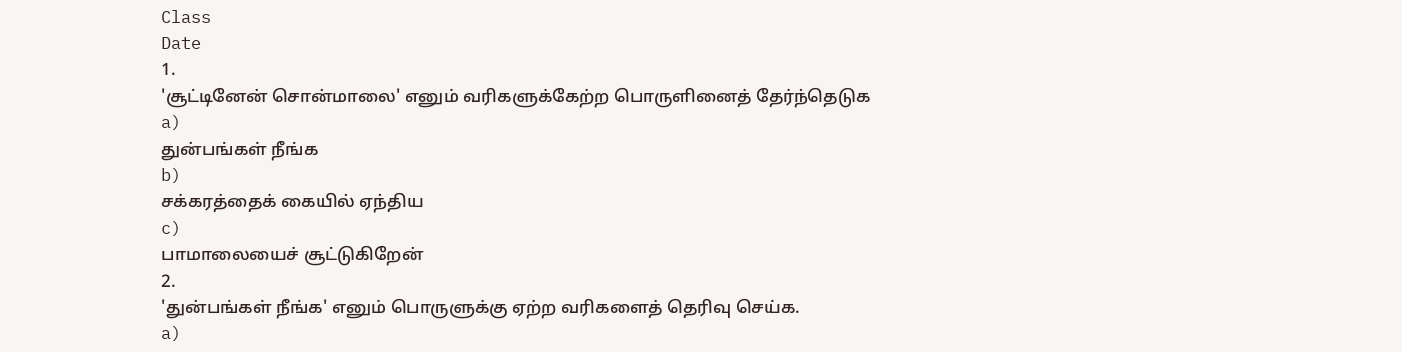Class
Date
1.
'சூட்டினேன் சொன்மாலை' எனும் வரிகளுக்கேற்ற பொருளினைத் தேர்ந்தெடுக
a)
துன்பங்கள் நீங்க
b)
சக்கரத்தைக் கையில் ஏந்திய
c)
பாமாலையைச் சூட்டுகிறேன்
2.
'துன்பங்கள் நீங்க' எனும் பொருளுக்கு ஏற்ற வரிகளைத் தெரிவு செய்க.
a)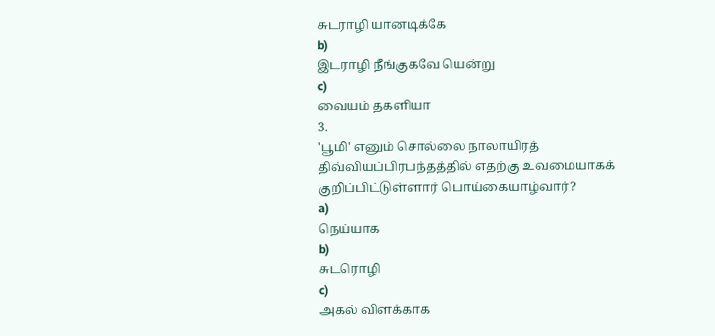சுடராழி யானடிக்கே
b)
இடராழி நீங்குகவே யென்று
c)
வையம் தகளியா
3.
'பூமி' எனும் சொல்லை நாலாயிரத் திவ்வியப்பிரபந்தத்தில் எதற்கு உவமையாகக் குறிப்பிட்டுள்ளார் பொய்கையாழ்வார்?
a)
நெய்யாக
b)
சுடரொழி
c)
அகல் விளக்காக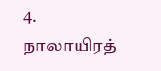4.
நாலாயிரத்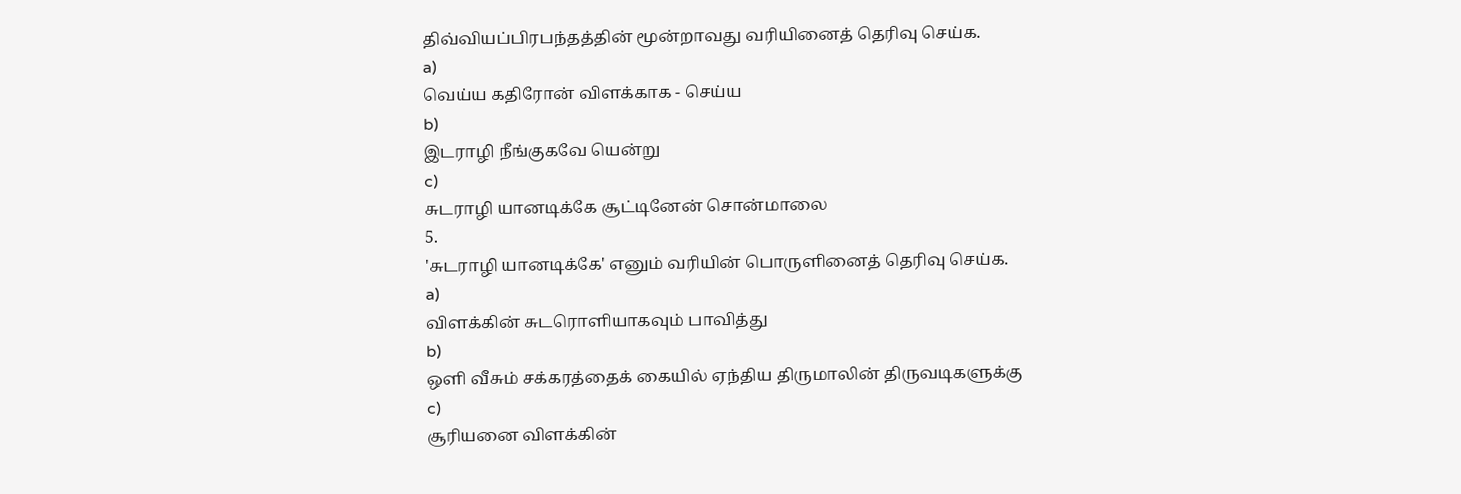திவ்வியப்பிரபந்தத்தின் மூன்றாவது வரியினைத் தெரிவு செய்க.
a)
வெய்ய கதிரோன் விளக்காக - செய்ய
b)
இடராழி நீங்குகவே யென்று
c)
சுடராழி யானடிக்கே சூட்டினேன் சொன்மாலை
5.
'சுடராழி யானடிக்கே' எனும் வரியின் பொருளினைத் தெரிவு செய்க.
a)
விளக்கின் சுடரொளியாகவும் பாவித்து
b)
ஒளி வீசும் சக்கரத்தைக் கையில் ஏந்திய திருமாலின் திருவடிகளுக்கு
c)
சூரியனை விளக்கின்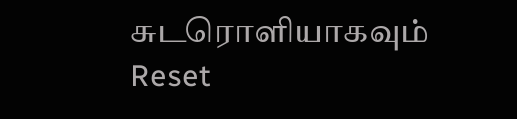சுடரொளியாகவும்
Reset